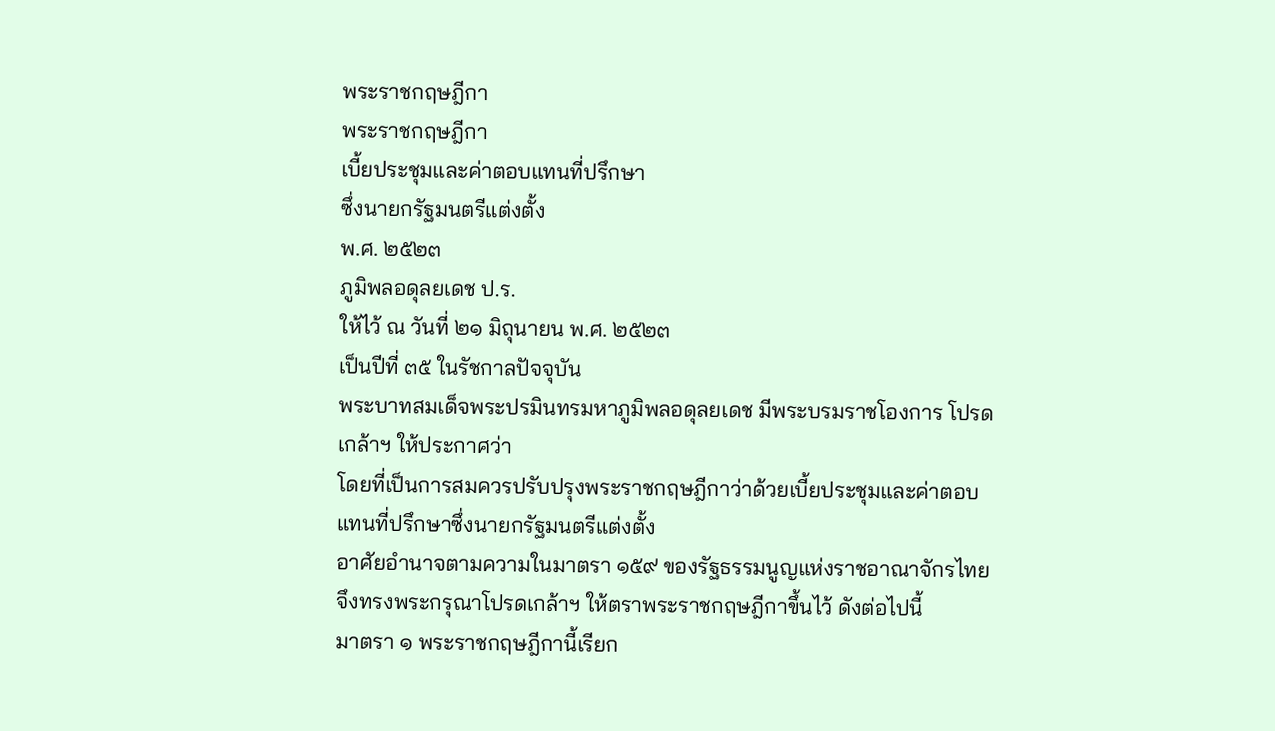พระราชกฤษฎีกา
พระราชกฤษฎีกา
เบี้ยประชุมและค่าตอบแทนที่ปรึกษา
ซึ่งนายกรัฐมนตรีแต่งตั้ง
พ.ศ. ๒๕๒๓
ภูมิพลอดุลยเดช ป.ร.
ให้ไว้ ณ วันที่ ๒๑ มิถุนายน พ.ศ. ๒๕๒๓
เป็นปีที่ ๓๕ ในรัชกาลปัจจุบัน
พระบาทสมเด็จพระปรมินทรมหาภูมิพลอดุลยเดช มีพระบรมราชโองการ โปรดเกล้าฯ ให้ประกาศว่า
โดยที่เป็นการสมควรปรับปรุงพระราชกฤษฎีกาว่าด้วยเบี้ยประชุมและค่าตอบแทนที่ปรึกษาซึ่งนายกรัฐมนตรีแต่งตั้ง
อาศัยอำนาจตามความในมาตรา ๑๕๙ ของรัฐธรรมนูญแห่งราชอาณาจักรไทย จึงทรงพระกรุณาโปรดเกล้าฯ ให้ตราพระราชกฤษฎีกาขึ้นไว้ ดังต่อไปนี้
มาตรา ๑ พระราชกฤษฎีกานี้เรียก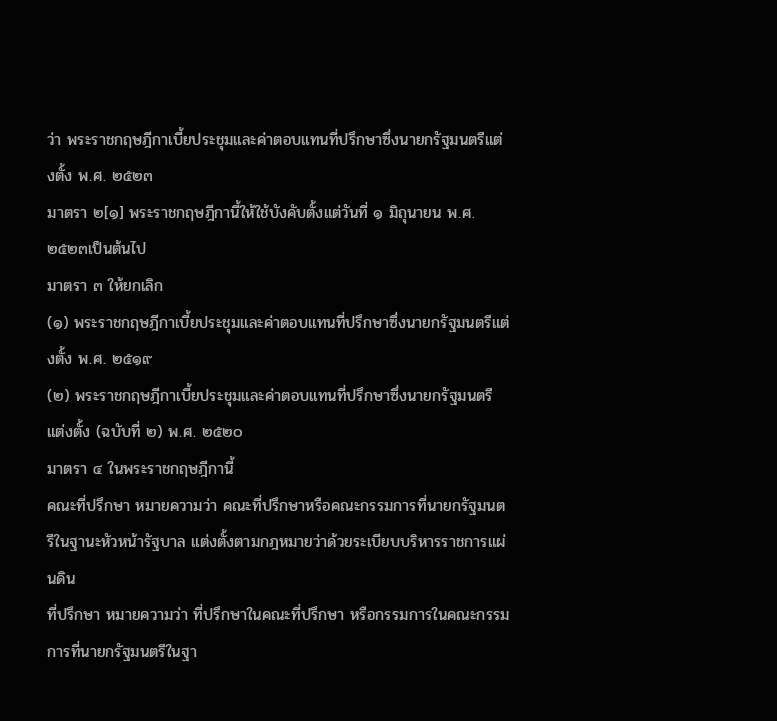ว่า พระราชกฤษฎีกาเบี้ยประชุมและค่าตอบแทนที่ปรึกษาซึ่งนายกรัฐมนตรีแต่งตั้ง พ.ศ. ๒๕๒๓
มาตรา ๒[๑] พระราชกฤษฎีกานี้ให้ใช้บังคับตั้งแต่วันที่ ๑ มิถุนายน พ.ศ. ๒๕๒๓เป็นต้นไป
มาตรา ๓ ให้ยกเลิก
(๑) พระราชกฤษฎีกาเบี้ยประชุมและค่าตอบแทนที่ปรึกษาซึ่งนายกรัฐมนตรีแต่งตั้ง พ.ศ. ๒๕๑๙
(๒) พระราชกฤษฎีกาเบี้ยประชุมและค่าตอบแทนที่ปรึกษาซึ่งนายกรัฐมนตรีแต่งตั้ง (ฉบับที่ ๒) พ.ศ. ๒๕๒๐
มาตรา ๔ ในพระราชกฤษฎีกานี้
คณะที่ปรึกษา หมายความว่า คณะที่ปรึกษาหรือคณะกรรมการที่นายกรัฐมนตรีในฐานะหัวหน้ารัฐบาล แต่งตั้งตามกฎหมายว่าด้วยระเบียบบริหารราชการแผ่นดิน
ที่ปรึกษา หมายความว่า ที่ปรึกษาในคณะที่ปรึกษา หรือกรรมการในคณะกรรมการที่นายกรัฐมนตรีในฐา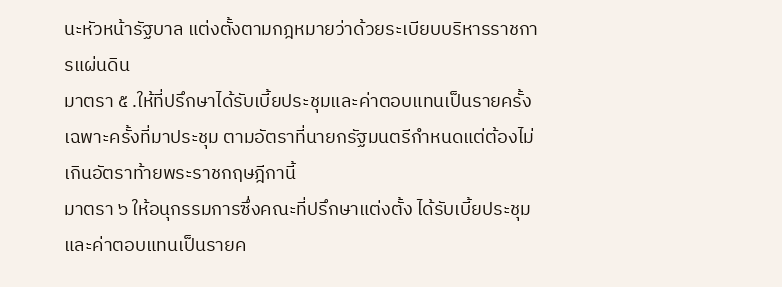นะหัวหน้ารัฐบาล แต่งตั้งตามกฎหมายว่าด้วยระเบียบบริหารราชการแผ่นดิน
มาตรา ๕ .ให้ที่ปรึกษาได้รับเบี้ยประชุมและค่าตอบแทนเป็นรายครั้งเฉพาะครั้งที่มาประชุม ตามอัตราที่นายกรัฐมนตรีกำหนดแต่ต้องไม่เกินอัตราท้ายพระราชกฤษฎีกานี้
มาตรา ๖ ให้อนุกรรมการซึ่งคณะที่ปรึกษาแต่งตั้ง ได้รับเบี้ยประชุมและค่าตอบแทนเป็นรายค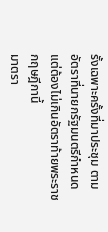รั้งเฉพาะครั้งที่มาประชุม ตามอัตราที่นายกรัฐมนตรีกำหนดแต่ต้องไม่เกินอัตราท้ายพระราชกฤษฎีกานี้
มาตรา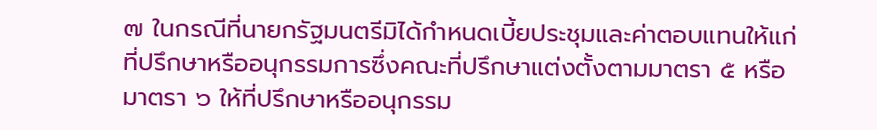๗ ในกรณีที่นายกรัฐมนตรีมิได้กำหนดเบี้ยประชุมและค่าตอบแทนให้แก่ที่ปรึกษาหรืออนุกรรมการซึ่งคณะที่ปรึกษาแต่งตั้งตามมาตรา ๕ หรือมาตรา ๖ ให้ที่ปรึกษาหรืออนุกรรม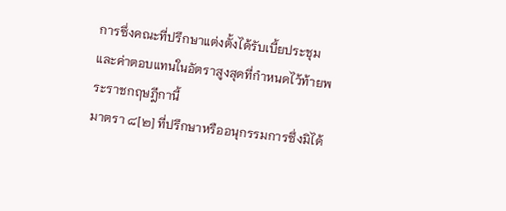การซึ่งคณะที่ปรึกษาแต่งตั้งได้รับเบี้ยประชุมและค่าตอบแทนในอัตราสูงสุดที่กำหนดไว้ท้ายพระราชกฤษฎีกานี้
มาตรา ๘[๒] ที่ปรึกษาหรืออนุกรรมการซึ่งมิได้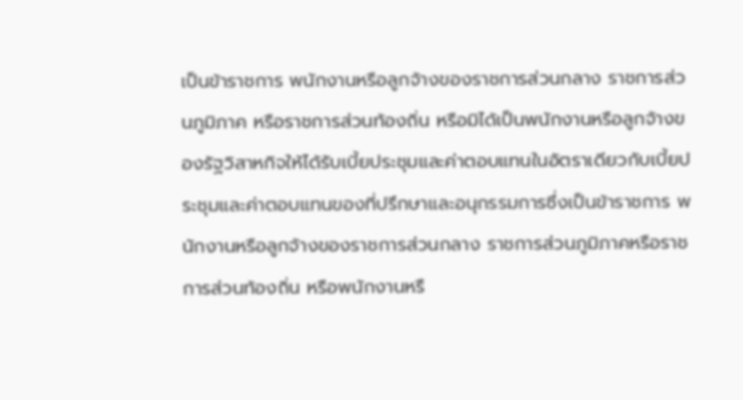เป็นข้าราชการ พนักงานหรือลูกจ้างของราชการส่วนกลาง ราชการส่วนภูมิภาค หรือราชการส่วนท้องถิ่น หรือมิได้เป็นพนักงานหรือลูกจ้างของรัฐวิสาหกิจให้ได้รับเบี้ยประชุมและค่าตอบแทนในอัตราเดียวกับเบี้ยประชุมและค่าตอบแทนของที่ปรึกษาและอนุกรรมการซึ่งเป็นข้าราชการ พนักงานหรือลูกจ้างของราชการส่วนกลาง ราชการส่วนภูมิภาคหรือราชการส่วนท้องถิ่น หรือพนักงานหรื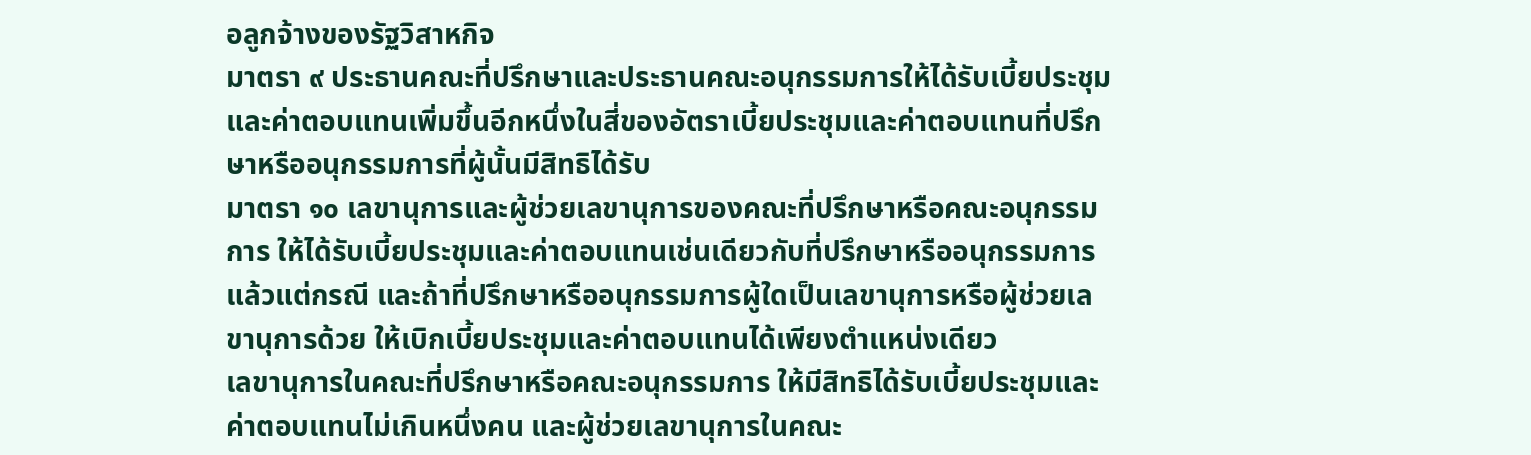อลูกจ้างของรัฐวิสาหกิจ
มาตรา ๙ ประธานคณะที่ปรึกษาและประธานคณะอนุกรรมการให้ได้รับเบี้ยประชุมและค่าตอบแทนเพิ่มขึ้นอีกหนึ่งในสี่ของอัตราเบี้ยประชุมและค่าตอบแทนที่ปรึกษาหรืออนุกรรมการที่ผู้นั้นมีสิทธิได้รับ
มาตรา ๑๐ เลขานุการและผู้ช่วยเลขานุการของคณะที่ปรึกษาหรือคณะอนุกรรมการ ให้ได้รับเบี้ยประชุมและค่าตอบแทนเช่นเดียวกับที่ปรึกษาหรืออนุกรรมการ แล้วแต่กรณี และถ้าที่ปรึกษาหรืออนุกรรมการผู้ใดเป็นเลขานุการหรือผู้ช่วยเลขานุการด้วย ให้เบิกเบี้ยประชุมและค่าตอบแทนได้เพียงตำแหน่งเดียว
เลขานุการในคณะที่ปรึกษาหรือคณะอนุกรรมการ ให้มีสิทธิได้รับเบี้ยประชุมและค่าตอบแทนไม่เกินหนึ่งคน และผู้ช่วยเลขานุการในคณะ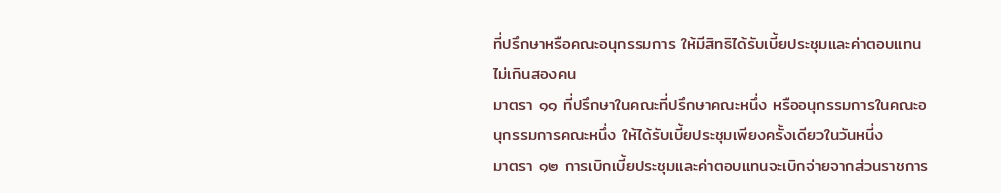ที่ปรึกษาหรือคณะอนุกรรมการ ให้มีสิทธิได้รับเบี้ยประชุมและค่าตอบแทนไม่เกินสองคน
มาตรา ๑๑ ที่ปรึกษาในคณะที่ปรึกษาคณะหนึ่ง หรืออนุกรรมการในคณะอนุกรรมการคณะหนึ่ง ให้ได้รับเบี้ยประชุมเพียงครั้งเดียวในวันหนี่ง
มาตรา ๑๒ การเบิกเบี้ยประชุมและค่าตอบแทนจะเบิกจ่ายจากส่วนราชการ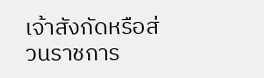เจ้าสังกัดหรือส่วนราชการ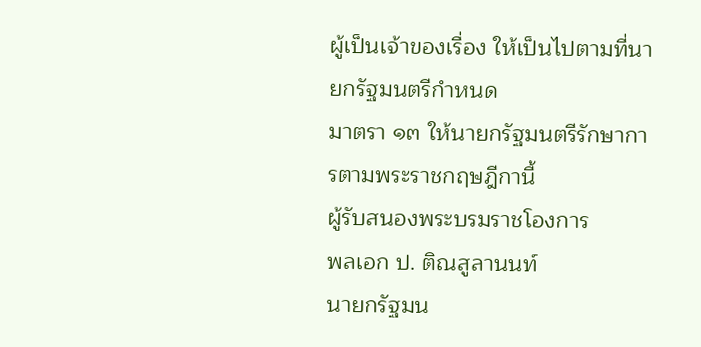ผู้เป็นเจ้าของเรื่อง ให้เป็นไปตามที่นายกรัฐมนตรีกำหนด
มาตรา ๑๓ ให้นายกรัฐมนตรีรักษาการตามพระราชกฤษฎีกานี้
ผู้รับสนองพระบรมราชโองการ
พลเอก ป. ติณสูลานนท์
นายกรัฐมน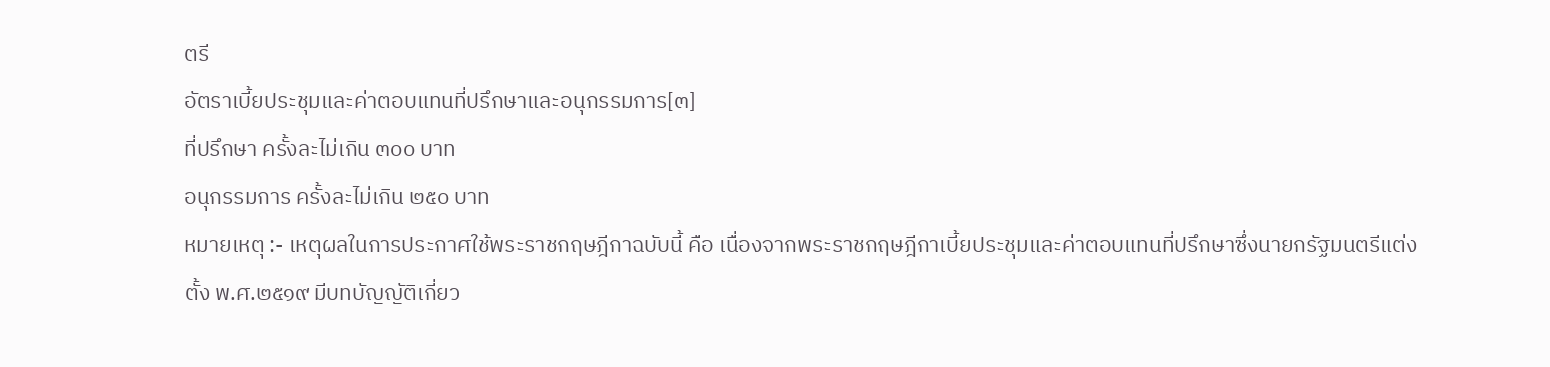ตรี
อัตราเบี้ยประชุมและค่าตอบแทนที่ปรึกษาและอนุกรรมการ[๓]
ที่ปรึกษา ครั้งละไม่เกิน ๓๐๐ บาท
อนุกรรมการ ครั้งละไม่เกิน ๒๕๐ บาท
หมายเหตุ :- เหตุผลในการประกาศใช้พระราชกฤษฎีกาฉบับนี้ คือ เนื่องจากพระราชกฤษฎีกาเบี้ยประชุมและค่าตอบแทนที่ปรึกษาซึ่งนายกรัฐมนตรีแต่งตั้ง พ.ศ.๒๕๑๙ มีบทบัญญัติเกี่ยว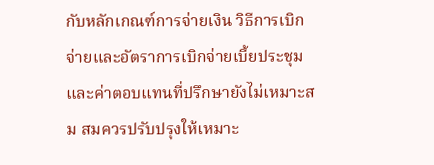กับหลักเกณฑ์การจ่ายเงิน วิธีการเบิกจ่ายและอัตราการเบิกจ่ายเบี้ยประชุมและค่าตอบแทนที่ปรึกษายังไม่เหมาะสม สมควรปรับปรุงให้เหมาะ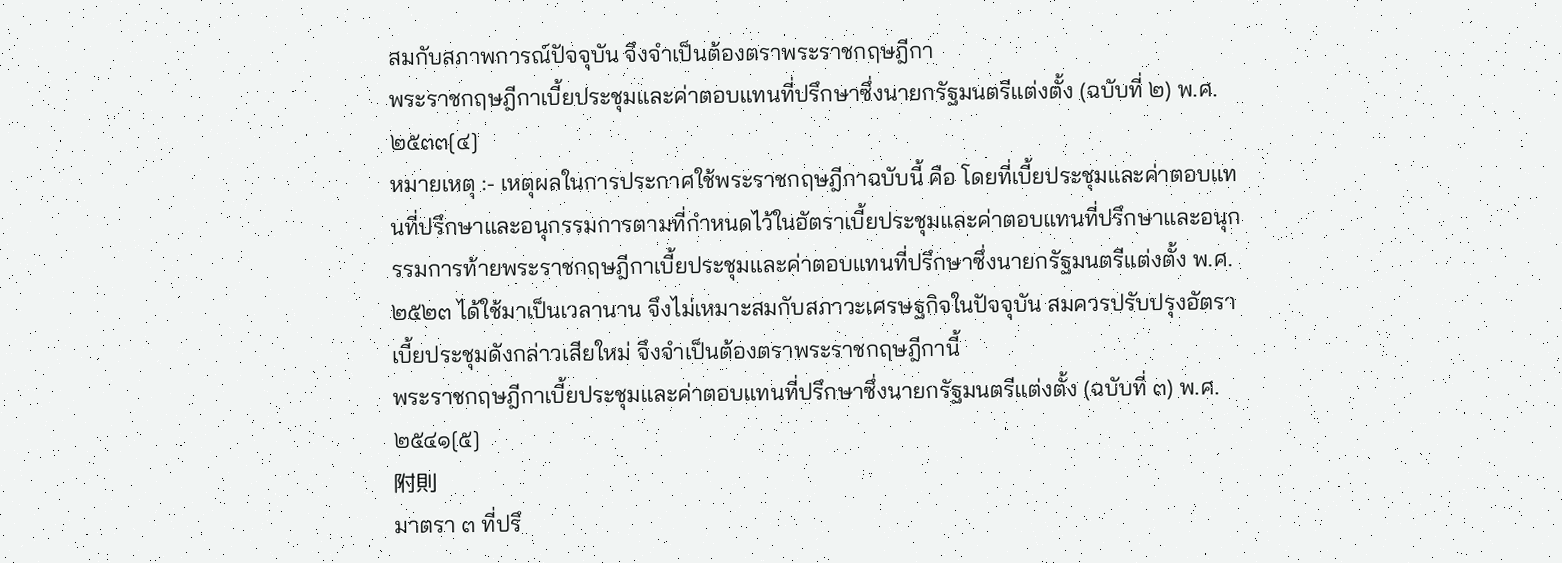สมกับสภาพการณ์ปัจจุบัน จึงจำเป็นต้องตราพระราชกฤษฎีกา
พระราชกฤษฎีกาเบี้ยประชุมและค่าตอบแทนที่ปรึกษาซึ่งนายกรัฐมนตรีแต่งตั้ง (ฉบับที่ ๒) พ.ศ. ๒๕๓๓[๔]
หมายเหตุ :- เหตุผลในการประกาศใช้พระราชกฤษฎีกาฉบับนี้ คือ โดยที่เบี้ยประชุมและค่าตอบแทนที่ปรึกษาและอนุกรรมการตามที่กำหนดไว้ในอัตราเบี้ยประชุมและค่าตอบแทนที่ปรึกษาและอนุกรรมการท้ายพระราชกฤษฎีกาเบี้ยประชุมและค่าตอบแทนที่ปรึกษาซึ่งนายกรัฐมนตรีแต่งตั้ง พ.ศ. ๒๕๒๓ ได้ใช้มาเป็นเวลานาน จึงไม่เหมาะสมกับสภาวะเศรษฐกิจในปัจจุบัน สมควรปรับปรุงอัตราเบี้ยประชุมดังกล่าวเสียใหม่ จึงจำเป็นต้องตราพระราชกฤษฎีกานี้
พระราชกฤษฎีกาเบี้ยประชุมและค่าตอบแทนที่ปรึกษาซึ่งนายกรัฐมนตรีแต่งตั้ง (ฉบับที่ ๓) พ.ศ. ๒๕๔๑[๕]
附則
มาตรา ๓ ที่ปรึ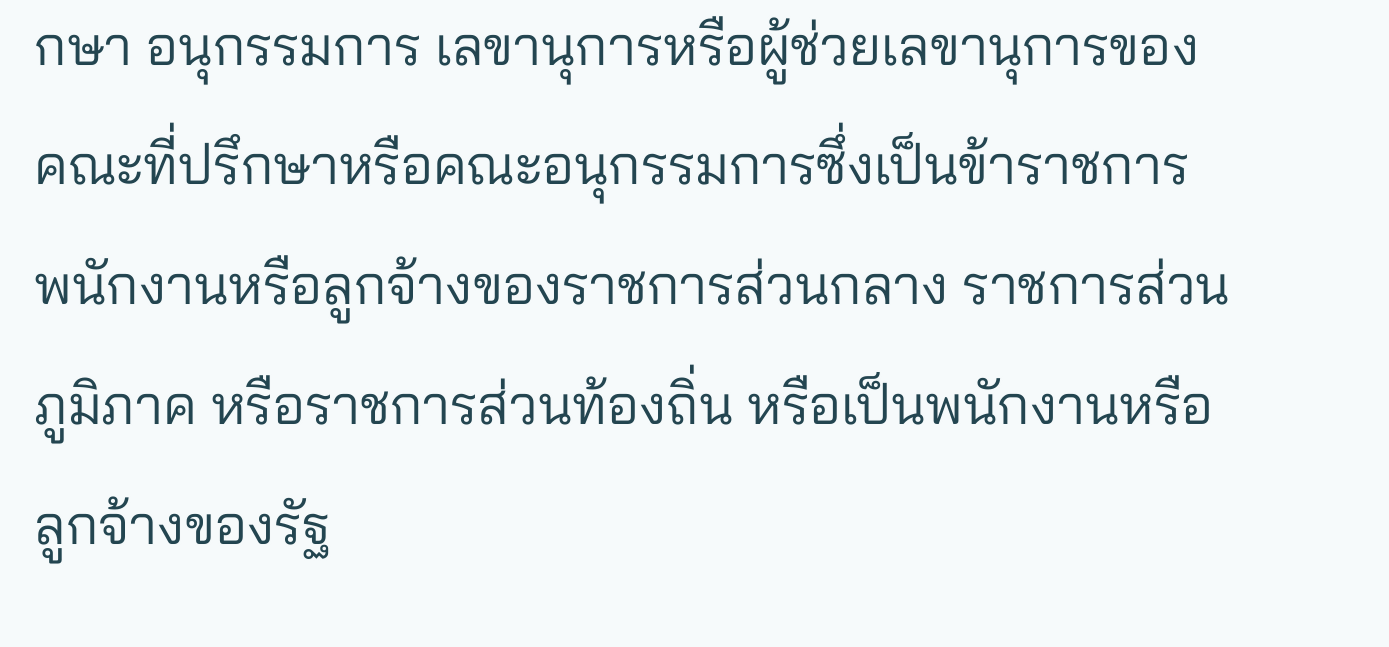กษา อนุกรรมการ เลขานุการหรือผู้ช่วยเลขานุการของคณะที่ปรึกษาหรือคณะอนุกรรมการซึ่งเป็นข้าราชการ พนักงานหรือลูกจ้างของราชการส่วนกลาง ราชการส่วนภูมิภาค หรือราชการส่วนท้องถิ่น หรือเป็นพนักงานหรือลูกจ้างของรัฐ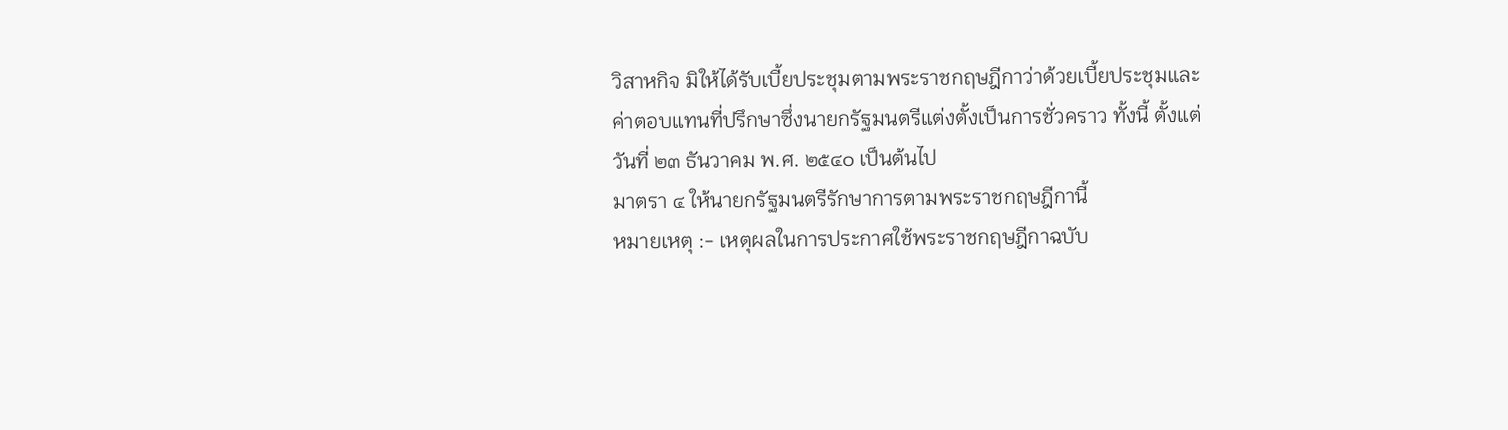วิสาหกิจ มิให้ได้รับเบี้ยประชุมตามพระราชกฤษฎีกาว่าด้วยเบี้ยประชุมและค่าตอบแทนที่ปรึกษาซึ่งนายกรัฐมนตรีแต่งตั้งเป็นการชั่วคราว ทั้งนี้ ตั้งแต่วันที่ ๒๓ ธันวาคม พ.ศ. ๒๕๔๐ เป็นต้นไป
มาตรา ๔ ให้นายกรัฐมนตรีรักษาการตามพระราชกฤษฎีกานี้
หมายเหตุ :- เหตุผลในการประกาศใช้พระราชกฤษฎีกาฉบับ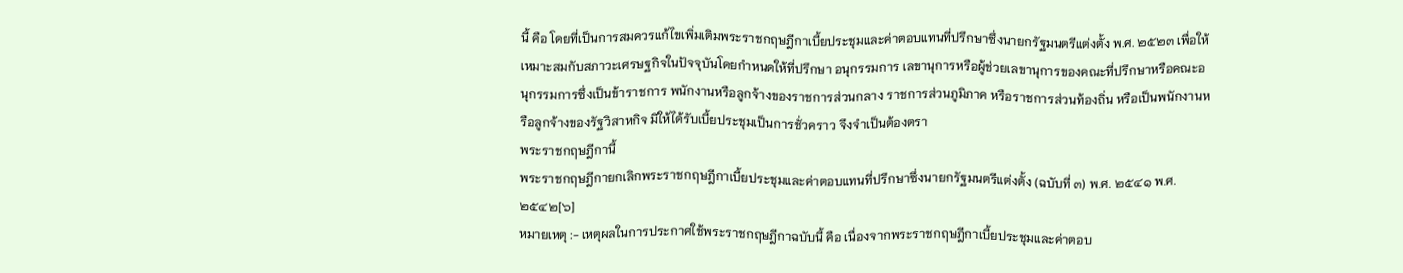นี้ คือ โดยที่เป็นการสมควรแก้ไขเพิ่มเติมพระราชกฤษฎีกาเบี้ยประชุมและค่าตอบแทนที่ปรึกษาซึ่งนายกรัฐมนตรีแต่งตั้ง พ.ศ. ๒๕๒๓ เพื่อให้เหมาะสมกับสภาวะเศรษฐกิจในปัจจุบันโดยกำหนดให้ที่ปรึกษา อนุกรรมการ เลขานุการหรือผู้ช่วยเลขานุการของคณะที่ปรึกษาหรือคณะอนุกรรมการซึ่งเป็นข้าราชการ พนักงานหรือลูกจ้างของราชการส่วนกลาง ราชการส่วนภูมิภาค หรือราชการส่วนท้องถิ่น หรือเป็นพนักงานหรือลูกจ้างของรัฐวิสาหกิจ มิให้ได้รับเบี้ยประชุมเป็นการชั่วคราว จึงจำเป็นต้องตรา
พระราชกฤษฎีกานี้
พระราชกฤษฎีกายกเลิกพระราชกฤษฎีกาเบี้ยประชุมและค่าตอบแทนที่ปรึกษาซึ่งนายกรัฐมนตรีแต่งตั้ง (ฉบับที่ ๓) พ.ศ. ๒๕๔๑ พ.ศ. ๒๕๔๒[๖]
หมายเหตุ :- เหตุผลในการประกาศใช้พระราชกฤษฎีกาฉบับนี้ คือ เนื่องจากพระราชกฤษฎีกาเบี้ยประชุมและค่าตอบ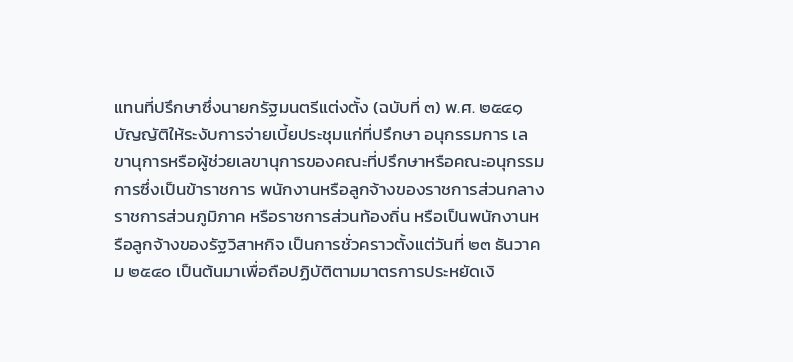แทนที่ปรึกษาซึ่งนายกรัฐมนตรีแต่งตั้ง (ฉบับที่ ๓) พ.ศ. ๒๕๔๑ บัญญัติให้ระงับการจ่ายเบี้ยประชุมแก่ที่ปรึกษา อนุกรรมการ เลขานุการหรือผู้ช่วยเลขานุการของคณะที่ปรึกษาหรือคณะอนุกรรมการซึ่งเป็นข้าราชการ พนักงานหรือลูกจ้างของราชการส่วนกลาง ราชการส่วนภูมิภาค หรือราชการส่วนท้องถิ่น หรือเป็นพนักงานหรือลูกจ้างของรัฐวิสาหกิจ เป็นการชั่วคราวตั้งแต่วันที่ ๒๓ ธันวาคม ๒๕๔๐ เป็นต้นมาเพื่อถือปฏิบัติตามมาตรการประหยัดเงิ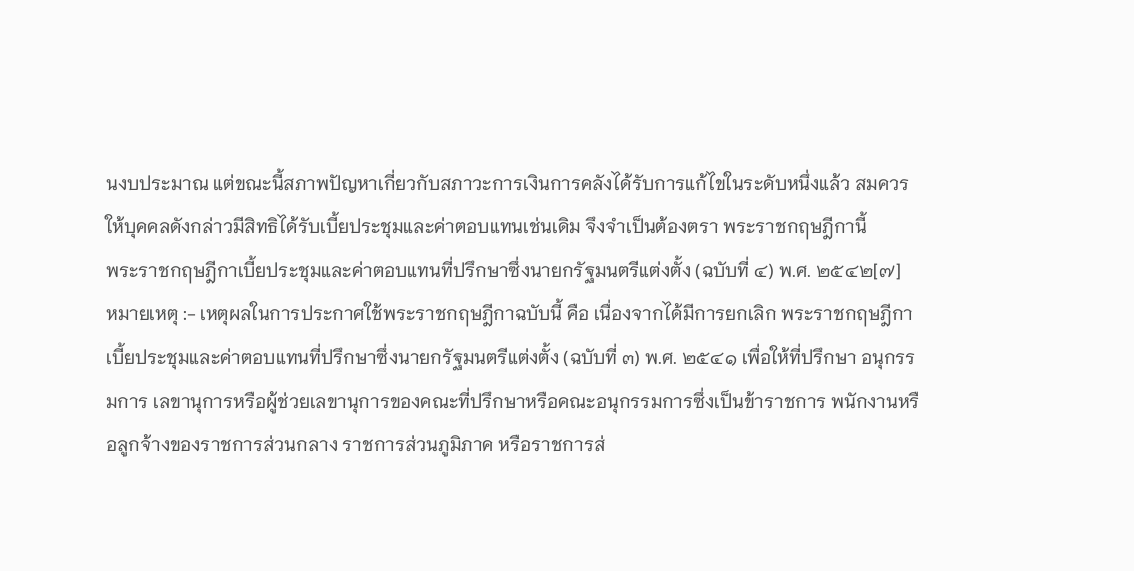นงบประมาณ แต่ขณะนี้สภาพปัญหาเกี่ยวกับสภาวะการเงินการคลังได้รับการแก้ไขในระดับหนึ่งแล้ว สมควรให้บุคคลดังกล่าวมีสิทธิได้รับเบี้ยประชุมและค่าตอบแทนเช่นเดิม จึงจำเป็นต้องตรา พระราชกฤษฎีกานี้
พระราชกฤษฎีกาเบี้ยประชุมและค่าตอบแทนที่ปรึกษาซึ่งนายกรัฐมนตรีแต่งตั้ง (ฉบับที่ ๔) พ.ศ. ๒๕๔๒[๗]
หมายเหตุ :- เหตุผลในการประกาศใช้พระราชกฤษฎีกาฉบับนี้ คือ เนื่องจากได้มีการยกเลิก พระราชกฤษฎีกาเบี้ยประชุมและค่าตอบแทนที่ปรึกษาซึ่งนายกรัฐมนตรีแต่งตั้ง (ฉบับที่ ๓) พ.ศ. ๒๕๔๑ เพื่อให้ที่ปรึกษา อนุกรรมการ เลขานุการหรือผู้ช่วยเลขานุการของคณะที่ปรึกษาหรือคณะอนุกรรมการซึ่งเป็นข้าราชการ พนักงานหรือลูกจ้างของราชการส่วนกลาง ราชการส่วนภูมิภาค หรือราชการส่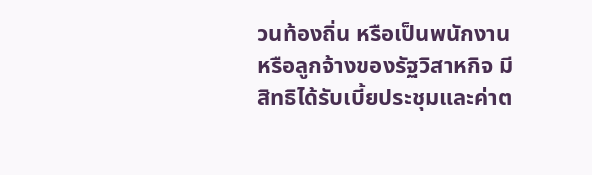วนท้องถิ่น หรือเป็นพนักงานหรือลูกจ้างของรัฐวิสาหกิจ มีสิทธิได้รับเบี้ยประชุมและค่าต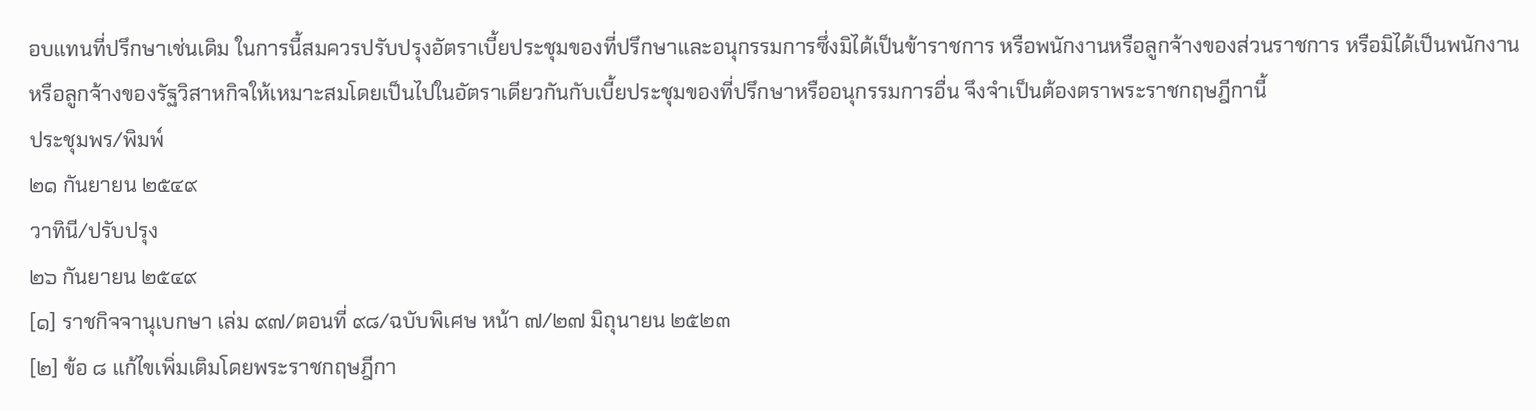อบแทนที่ปรึกษาเช่นเดิม ในการนี้สมควรปรับปรุงอัตราเบี้ยประชุมของที่ปรึกษาและอนุกรรมการซึ่งมิได้เป็นข้าราชการ หรือพนักงานหรือลูกจ้างของส่วนราชการ หรือมิได้เป็นพนักงานหรือลูกจ้างของรัฐวิสาหกิจให้เหมาะสมโดยเป็นไปในอัตราเดียวกันกับเบี้ยประชุมของที่ปรึกษาหรืออนุกรรมการอื่น จึงจำเป็นต้องตราพระราชกฤษฎีกานี้
ประชุมพร/พิมพ์
๒๑ กันยายน ๒๕๔๙
วาทินี/ปรับปรุง
๒๖ กันยายน ๒๕๔๙
[๑] ราชกิจจานุเบกษา เล่ม ๙๗/ตอนที่ ๙๘/ฉบับพิเศษ หน้า ๗/๒๗ มิถุนายน ๒๕๒๓
[๒] ข้อ ๘ แก้ไขเพิ่มเติมโดยพระราชกฤษฎีกา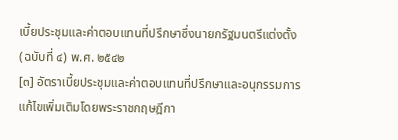เบี้ยประชุมและค่าตอบแทนที่ปรึกษาซึ่งนายกรัฐมนตรีแต่งตั้ง (ฉบับที่ ๔) พ.ศ. ๒๕๔๒
[๓] อัตราเบี้ยประชุมและค่าตอบแทนที่ปรึกษาและอนุกรรมการ แก้ไขเพิ่มเติมโดยพระราชกฤษฎีกา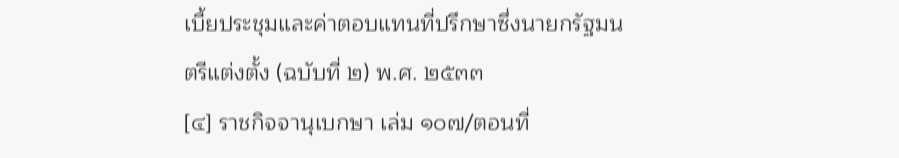เบี้ยประชุมและค่าตอบแทนที่ปรึกษาซึ่งนายกรัฐมนตรีแต่งตั้ง (ฉบับที่ ๒) พ.ศ. ๒๕๓๓
[๔] ราชกิจจานุเบกษา เล่ม ๑๐๗/ตอนที่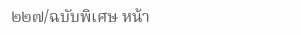๒๒๗/ฉบับพิเศษ หน้า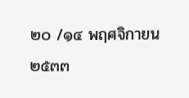๒๐ /๑๔ พฤศจิกายน ๒๕๓๓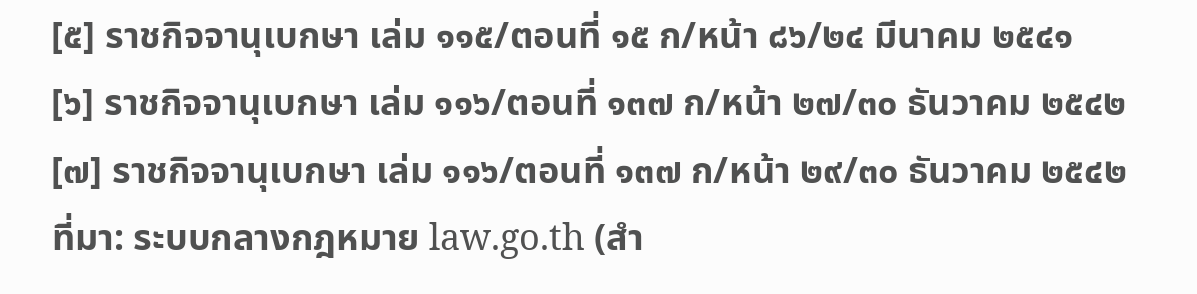[๕] ราชกิจจานุเบกษา เล่ม ๑๑๕/ตอนที่ ๑๕ ก/หน้า ๘๖/๒๔ มีนาคม ๒๕๔๑
[๖] ราชกิจจานุเบกษา เล่ม ๑๑๖/ตอนที่ ๑๓๗ ก/หน้า ๒๗/๓๐ ธันวาคม ๒๕๔๒
[๗] ราชกิจจานุเบกษา เล่ม ๑๑๖/ตอนที่ ๑๓๗ ก/หน้า ๒๙/๓๐ ธันวาคม ๒๕๔๒
ที่มา: ระบบกลางกฎหมาย law.go.th (สำ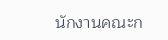นักงานคณะก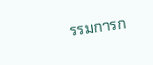รรมการก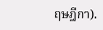ฤษฎีกา).